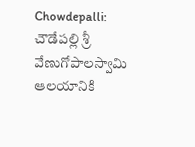Chowdepalli: చౌడేపల్లి శ్రీ వేణుగోపాలస్వామి ఆలయానికి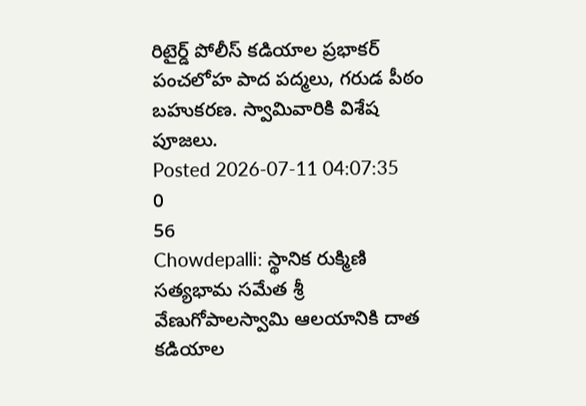రిటైర్డ్ పోలీస్ కడియాల ప్రభాకర్ పంచలోహ పాద పద్మలు, గరుడ పీఠం బహుకరణ. స్వామివారికి విశేష పూజలు.
Posted 2026-07-11 04:07:35
0
56
Chowdepalli: స్థానిక రుక్మిణి సత్యభామ సమేత శ్రీ వేణుగోపాలస్వామి ఆలయానికి దాత కడియాల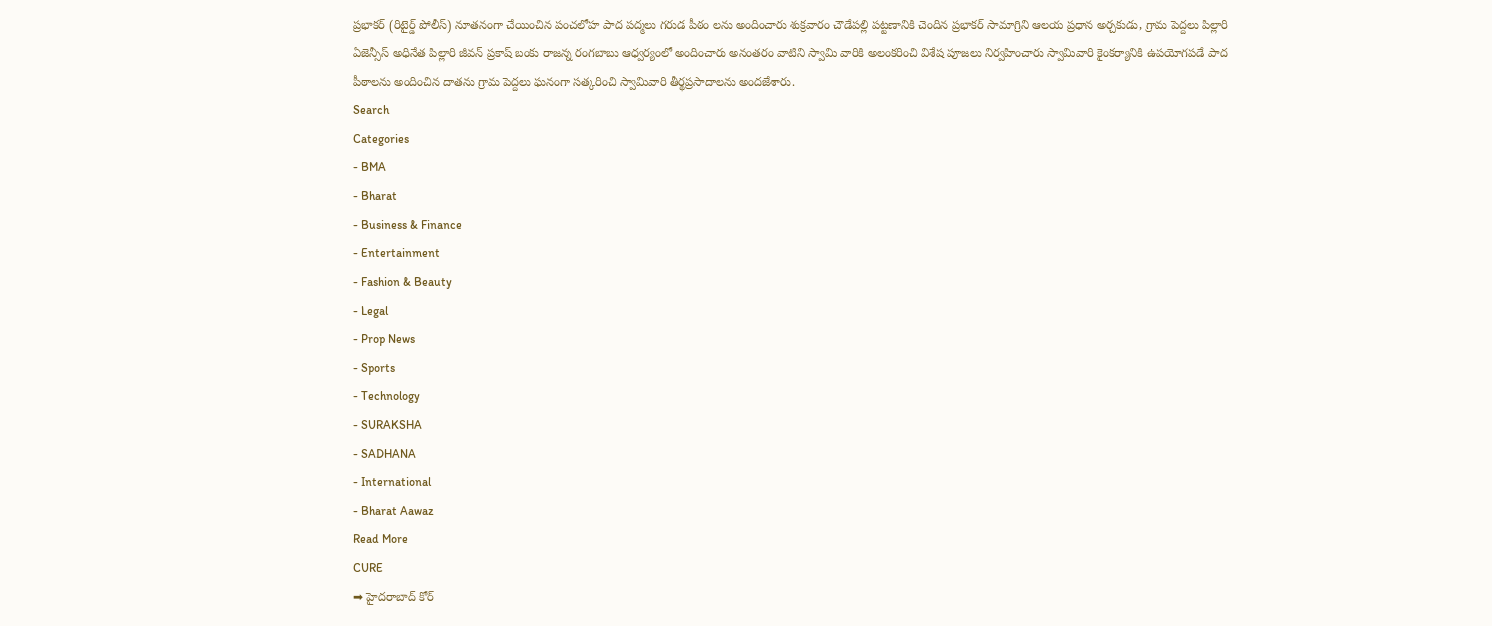ప్రభాకర్ (రిటైర్డ్ పోలీస్) నూతనంగా చేయించిన పంచలోహ పాద పద్మలు గరుడ పీఠం లను అందించారు శుక్రవారం చౌడేపల్లి పట్టణానికి చెందిన ప్రభాకర్ సామాగ్రిని ఆలయ ప్రధాన అర్చకుడు, గ్రామ పెద్దలు పిల్లారి ఏజెన్సీస్ అధినేత పిల్లారి జీవన్ ప్రకాష్ బంకు రాజన్న రంగబాబు ఆధ్వర్యంలో అందించారు అనంతరం వాటిని స్వామి వారికి అలంకరించి విశేష పూజలు నిర్వహించారు స్వామివారి కైంకర్యానికి ఉపయోగపడే పాద పీఠాలను అందించిన దాతను గ్రామ పెద్దలు ఘనంగా సత్కరించి స్వామివారి తీర్థప్రసాదాలను అందజేశారు.
Search
Categories
- BMA
- Bharat
- Business & Finance
- Entertainment
- Fashion & Beauty
- Legal
- Prop News
- Sports
- Technology
- SURAKSHA
- SADHANA
- International
- Bharat Aawaz
Read More
CURE
➡ హైదరాబాద్ కోర్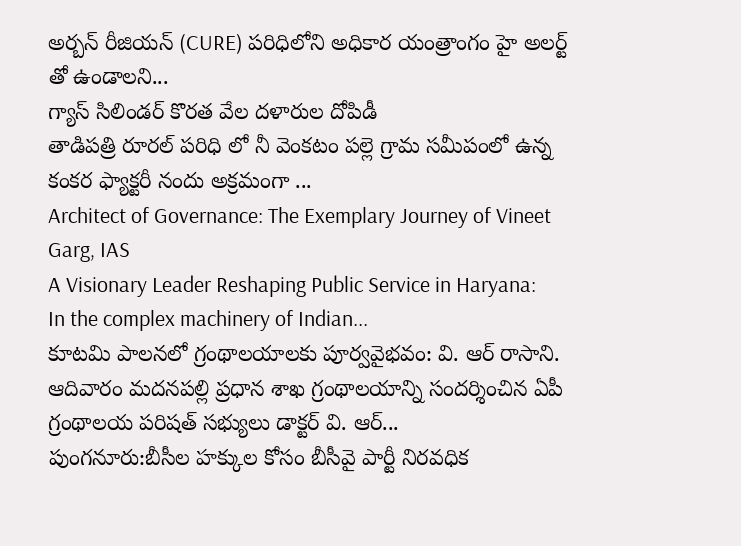అర్బన్ రీజియన్ (CURE) పరిధిలోని అధికార యంత్రాంగం హై అలర్ట్ తో ఉండాలని...
గ్యాస్ సిలిండర్ కొరత వేల దళారుల దోపిడీ
తాడిపత్రి రూరల్ పరిధి లో నీ వెంకటం పల్లె గ్రామ సమీపంలో ఉన్న కంకర ఫ్యాక్టరీ నందు అక్రమంగా ...
Architect of Governance: The Exemplary Journey of Vineet Garg, IAS
A Visionary Leader Reshaping Public Service in Haryana:
In the complex machinery of Indian...
కూటమి పాలనలో గ్రంథాలయాలకు పూర్వవైభవం: వి. ఆర్ రాసాని.
ఆదివారం మదనపల్లి ప్రధాన శాఖ గ్రంథాలయాన్ని సందర్శించిన ఏపీ గ్రంథాలయ పరిషత్ సభ్యులు డాక్టర్ వి. ఆర్...
పుంగనూరు:బీసీల హక్కుల కోసం బీసీవై పార్టీ నిరవధిక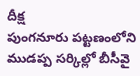దీక్ష
పుంగనూరు పట్టణంలోని ముడప్ప సర్కిల్లో బీసీవై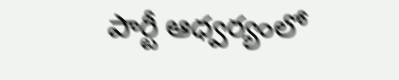పార్టీ ఆధ్వర్యంలో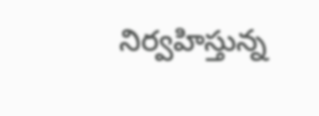నిర్వహిస్తున్న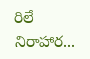రిలే నిరాహార...